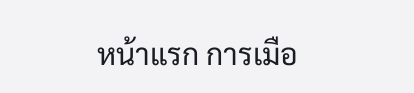หน้าแรก การเมือ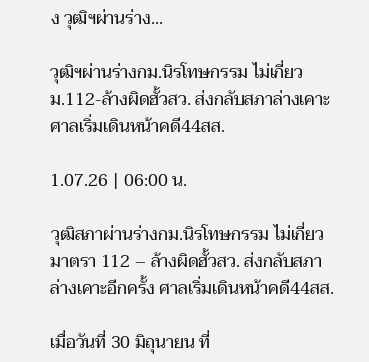ง วุฒิฯผ่านร่าง...

วุฒิฯผ่านร่างกม.นิรโทษกรรม ไม่เกี่ยวม.112-ล้างผิดฮั้วสว. ส่งกลับสภาล่างเคาะ ศาลเริ่มเดินหน้าคดี44สส.

1.07.26 | 06:00 น.

วุฒิสภาผ่านร่างกม.นิรโทษกรรม ไม่เกี่ยวมาตรา 112 – ล้างผิดฮั้วสว. ส่งกลับสภาล่างเคาะอีกครั้ง ศาลเริ่มเดินหน้าคดี44สส.

เมื่อวันที่ 30 มิถุนายน ที่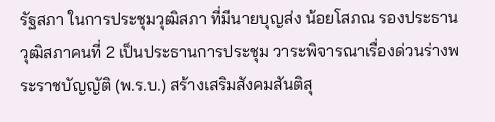รัฐสภา ในการประชุมวุฒิสภา ที่มีนายบุญส่ง น้อยโสภณ รองประธานวุฒิสภาคนที่ 2 เป็นประธานการประชุม วาระพิจารณาเรื่องด่วนร่างพระราชบัญญัติ (พ.ร.บ.) สร้างเสริมสังคมสันติสุ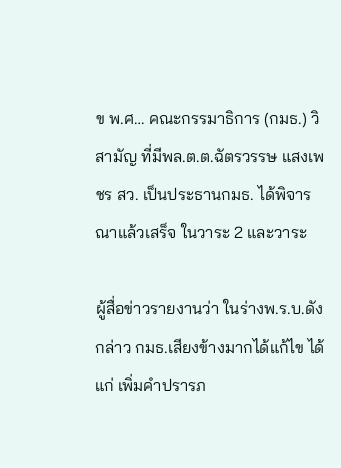ข พ.ศ… คณะกรรมาธิการ (กมธ.) วิสามัญ ที่มีพล.ต.ต.ฉัตรวรรษ แสงเพชร สว. เป็นประธานกมธ. ได้พิจารณาแล้วเสร็จ ในวาระ 2 และวาระ

ผู้สื่อข่าวรายงานว่า ในร่างพ.ร.บ.ดังกล่าว กมธ.เสียงข้างมากได้แก้ไข ได้แก่ เพิ่มคำปรารภ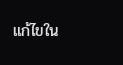แก้ไขใน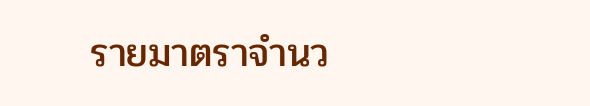รายมาตราจำนว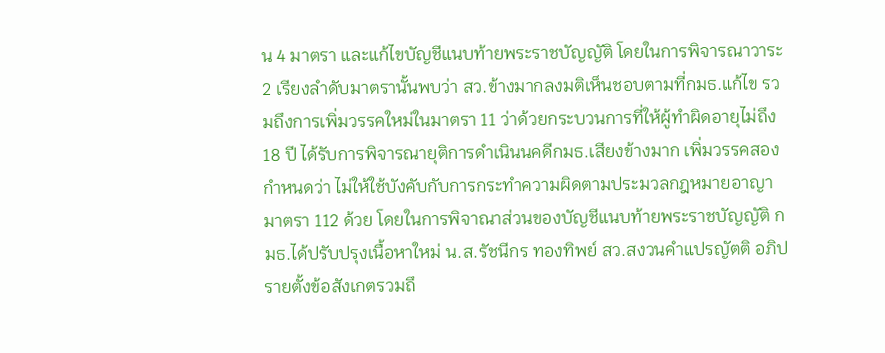น 4 มาตรา และแก้ไขบัญชีแนบท้ายพระราชบัญญัติ โดยในการพิจารณาวาระ 2 เรียงลำดับมาตรานั้นพบว่า สว.ข้างมากลงมติเห็นชอบตามที่กมธ.แก้ไข รวมถึงการเพิ่มวรรคใหม่ในมาตรา 11 ว่าด้วยกระบวนการที่ให้ผู้ทำผิดอายุไม่ถึง 18 ปี ได้รับการพิจารณายุติการดำเนินนคดีกมธ.เสียงข้างมาก เพิ่มวรรคสองกำหนดว่า ไม่ให้ใช้บังคับกับการกระทำความผิดตามประมวลกฎหมายอาญามาตรา 112 ด้วย โดยในการพิจาณาส่วนของบัญชีแนบท้ายพระราชบัญญัติ กมธ.ได้ปรับปรุงเนื้อหาใหม่ น.ส.รัชนีกร ทองทิพย์ สว.สงวนคำแปรญัตติ อภิปรายตั้งข้อสังเกตรวมถึ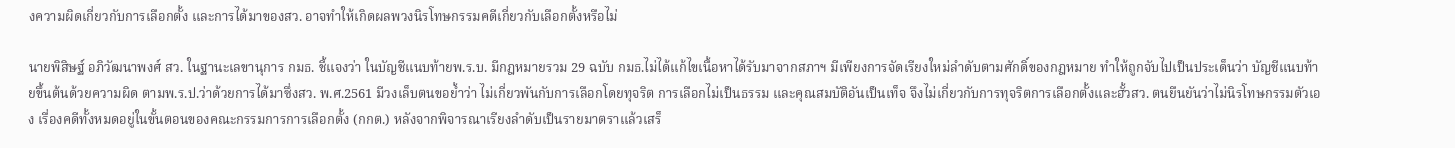งความผิดเกี่ยวกับการเลือกตั้ง และการได้มาของสว. อาจทำให้เกิดผลพวงนิรโทษกรรมคดีเกี่ยวกับเลือกตั้งหรือไม่

นายพิสิษฐ์ อภิวัฒนาพงศ์ สว. ในฐานะเลขานุการ กมธ. ชี้แจงว่า ในบัญชีแนบท้ายพ.ร.บ. มีกฎหมายรวม 29 ฉบับ กมธ.ไม่ได้แก้ไขเนื้อหาได้รับมาจากสภาฯ มีเพียงการจัดเรียงใหม่ลำดับตามศักดิ์ของกฎหมาย ทำให้ถูกจับไปเป็นประเด็นว่า บัญชีแนบท้ายขึ้นต้นด้วยความผิด ตามพ.ร.ป.ว่าด้วยการได้มาซึ่งสว. พ.ศ.2561 มีวงเล็บตนขอย้ำว่า ไม่เกี่ยวพันกับการเลือกโดยทุจริต การเลือกไม่เป็นธรรม และคุณสมบัติอันเป็นเท็จ จึงไม่เกี่ยวกับการทุจริตการเลือกตั้งและฮั้วสว. ตนยืนยันว่าไม่นิรโทษกรรมตัวเอง เรื่องคดีทั้งหมดอยู่ในขั้นตอนของคณะกรรมการการเลือกตั้ง (กกต.) หลังจากพิจารณาเรียงลำดับเป็นรายมาตราแล้วเสร็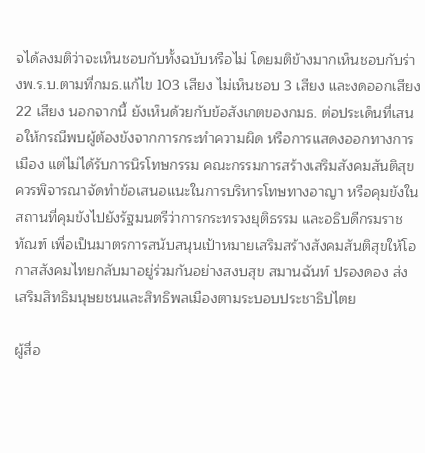จได้ลงมติว่าจะเห็นชอบกับทั้งฉบับหรือไม่ โดยมติข้างมากเห็นชอบกับร่างพ.ร.บ.ตามที่กมธ.แก้ไข 103 เสียง ไม่เห็นชอบ 3 เสียง และงดออกเสียง 22 เสียง นอกจากนี้ ยังเห็นด้วยกับข้อสังเกตของกมธ. ต่อประเด็นที่เสนอให้กรณีพบผู้ต้องขังจากการกระทำความผิด หรือการแสดงออกทางการเมือง แต่ไม่ได้รับการนิรโทษกรรม คณะกรรมการสร้างเสริมสังคมสันติสุขควรพิจารณาจัดทำข้อเสนอแนะในการบริหารโทษทางอาญา หรือคุมขังในสถานที่คุมขังไปยังรัฐมนตรีว่าการกระทรวงยุติธรรม และอธิบดีกรมราชทัณฑ์ เพื่อเป็นมาตรการสนับสนุนเป้าหมายเสริมสร้างสังคมสันติสุขให้โอกาสสังคมไทยกลับมาอยู่ร่วมกันอย่างสงบสุข สมานฉันท์ ปรองดอง ส่งเสริมสิทธิมนุษยชนและสิทธิพลเมืองตามระบอบประชาธิปไตย

ผู้สื่อ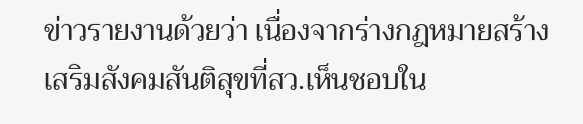ข่าวรายงานด้วยว่า เนื่องจากร่างกฎหมายสร้างเสริมสังคมสันติสุขที่สว.เห็นชอบใน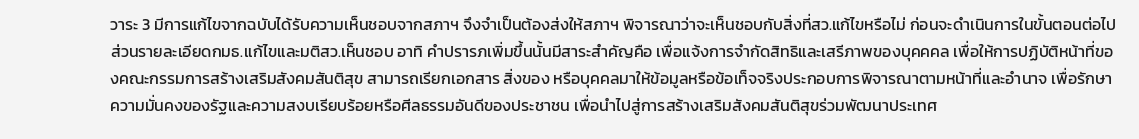วาระ 3 มีการแก้ไขจากฉบับได้รับความเห็นชอบจากสภาฯ จึงจำเป็นต้องส่งให้สภาฯ พิจารณาว่าจะเห็นชอบกับสิ่งที่สว.แก้ไขหรือไม่ ก่อนจะดำเนินการในขั้นตอนต่อไป ส่วนรายละเอียดกมธ.แก้ไขและมติสว.เห็นชอบ อาทิ คำปรารภเพิ่มขึ้นนั้นมีสาระสำคัญคือ เพื่อแจ้งการจำกัดสิทธิและเสรีภาพของบุคคคล เพื่อให้การปฏิบัติหน้าที่ของคณะกรรมการสร้างเสริมสังคมสันติสุข สามารถเรียกเอกสาร สิ่งของ หรือบุคคลมาให้ข้อมูลหรือข้อเท็จจริงประกอบการพิจารณาตามหน้าที่และอำนาจ เพื่อรักษาความมั่นคงของรัฐและความสงบเรียบร้อยหรือศีลธรรมอันดีของประชาชน เพื่อนำไปสู่การสร้างเสริมสังคมสันติสุขร่วมพัฒนาประเทศ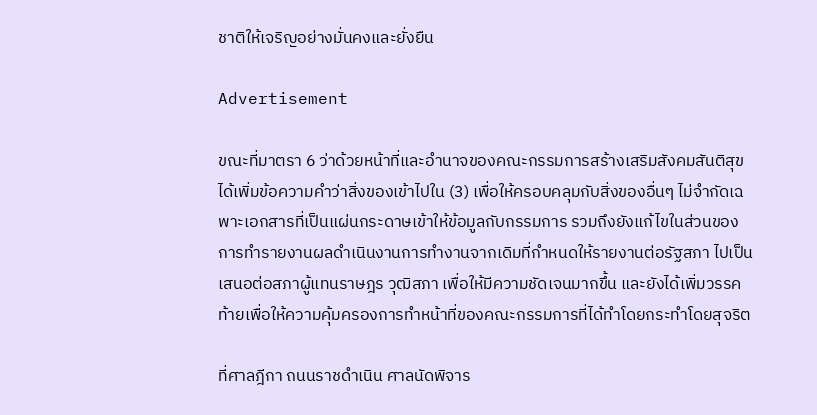ชาติให้เจริญอย่างมั่นคงและยั่งยืน

Advertisement

ขณะที่มาตรา 6 ว่าด้วยหน้าที่และอำนาจของคณะกรรมการสร้างเสริมสังคมสันติสุข ได้เพิ่มข้อความคำว่าสิ่งของเข้าไปใน (3) เพื่อให้ครอบคลุมกับสิ่งของอื่นๆ ไม่จำกัดเฉพาะเอกสารที่เป็นแผ่นกระดาษเข้าให้ข้อมูลกับกรรมการ รวมถึงยังแก้ไขในส่วนของการทำรายงานผลดำเนินงานการทำงานจากเดิมที่กำหนดให้รายงานต่อรัฐสภา ไปเป็นเสนอต่อสภาผู้แทนราษฎร วุฒิสภา เพื่อให้มีความชัดเจนมากขึ้น และยังได้เพิ่มวรรคท้ายเพื่อให้ความคุ้มครองการทำหน้าที่ของคณะกรรมการที่ได้ทำโดยกระทำโดยสุจริต

ที่ศาลฎีกา ถนนราชดำเนิน ศาลนัดพิจาร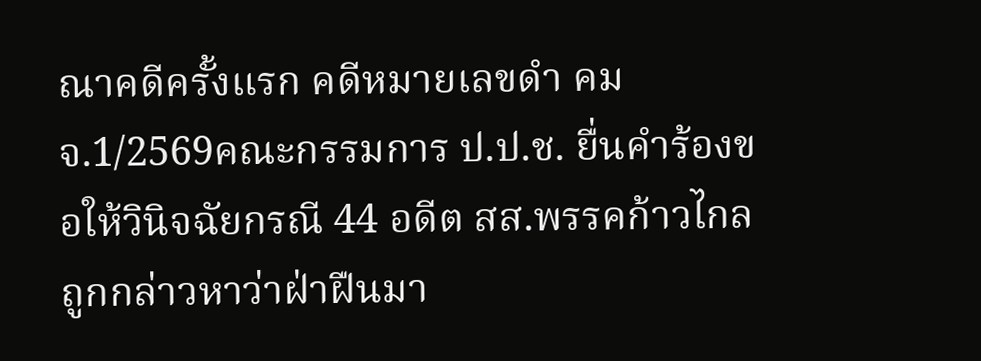ณาคดีครั้งแรก คดีหมายเลขดำ คมจ.1/2569คณะกรรมการ ป.ป.ช. ยื่นคำร้องขอให้วินิจฉัยกรณี 44 อดีต สส.พรรคก้าวไกล ถูกกล่าวหาว่าฝ่าฝืนมา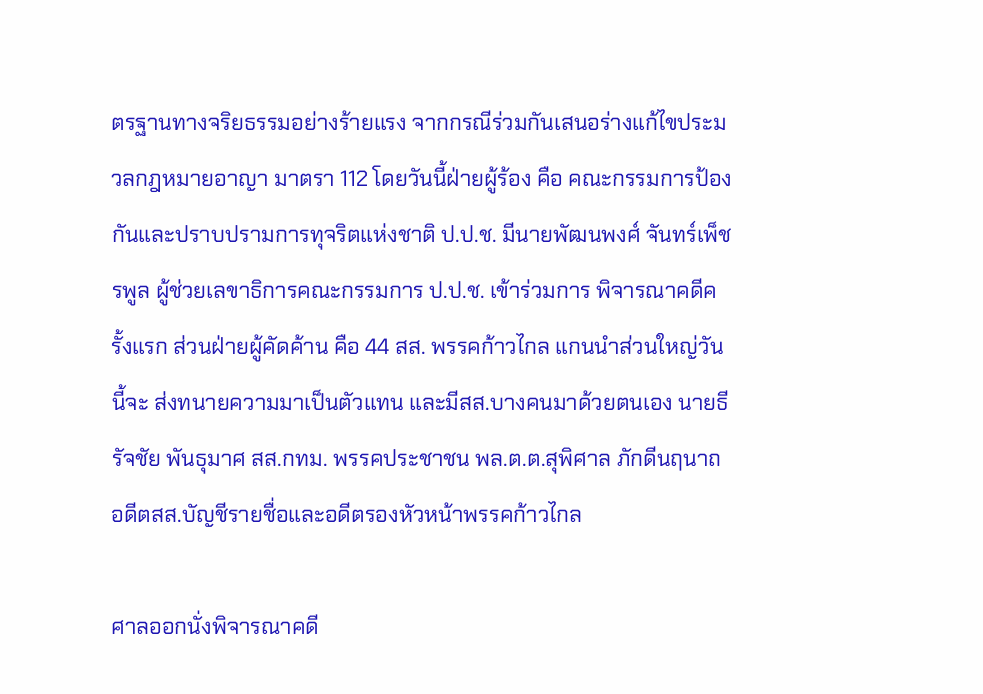ตรฐานทางจริยธรรมอย่างร้ายแรง จากกรณีร่วมกันเสนอร่างแก้ไขประมวลกฎหมายอาญา มาตรา 112 โดยวันนี้ฝ่ายผู้ร้อง คือ คณะกรรมการป้องกันและปราบปรามการทุจริตแห่งชาติ ป.ป.ช. มีนายพัฒนพงศ์ จันทร์เพ็ชรพูล ผู้ช่วยเลขาธิการคณะกรรมการ ป.ป.ช. เข้าร่วมการ พิจารณาคดีครั้งแรก ส่วนฝ่ายผู้คัดค้าน คือ 44 สส. พรรคก้าวไกล แกนนำส่วนใหญ่วันนี้จะ ส่งทนายความมาเป็นตัวแทน และมีสส.บางคนมาด้วยตนเอง นายธีรัจชัย พันธุมาศ สส.กทม. พรรคประชาชน พล.ต.ต.สุพิศาล ภักดีนฤนาถ อดีตสส.บัญชีรายชื่อและอดีตรองหัวหน้าพรรคก้าวไกล

ศาลออกนั่งพิจารณาคดี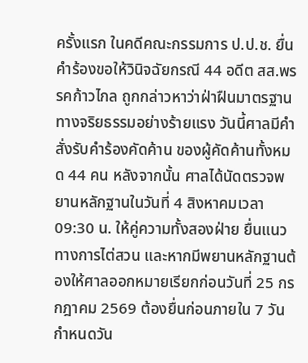ครั้งแรก ในคดีคณะกรรมการ ป.ป.ช. ยื่นคำร้องขอให้วินิจฉัยกรณี 44 อดีต สส.พรรคก้าวไกล ถูกกล่าวหาว่าฝ่าฝืนมาตรฐานทางจริยธรรมอย่างร้ายแรง วันนี้ศาลมีคำสั่งรับคำร้องคัดค้าน ของผู้คัดค้านทั้งหมด 44 คน หลังจากนั้น ศาลได้นัดตรวจพยานหลักฐานในวันที่ 4 สิงหาคมเวลา 09:30 น. ให้คู่ความทั้งสองฝ่าย ยื่นแนวทางการไต่สวน และหากมีพยานหลักฐานต้องให้ศาลออกหมายเรียกก่อนวันที่ 25 กรกฎาคม 2569 ต้องยื่นก่อนภายใน 7 วัน กำหนดวัน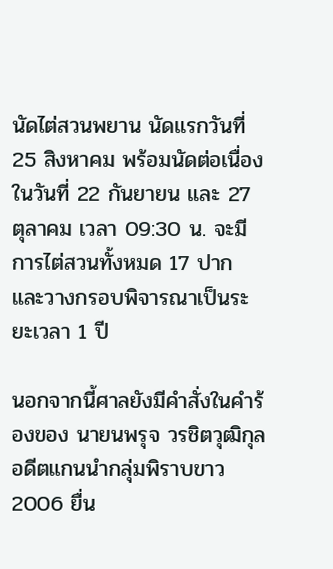นัดไต่สวนพยาน นัดแรกวันที่ 25 สิงหาคม พร้อมนัดต่อเนื่องในวันที่ 22 กันยายน และ 27 ตุลาคม เวลา 09:30 น. จะมีการไต่สวนทั้งหมด 17 ปาก และวางกรอบพิจารณาเป็นระยะเวลา 1 ปี

นอกจากนี้ศาลยังมีคำสั่งในคำร้องของ นายนพรุจ วรชิตวุฒิกุล อดีตแกนนำกลุ่มพิราบขาว 2006 ยื่น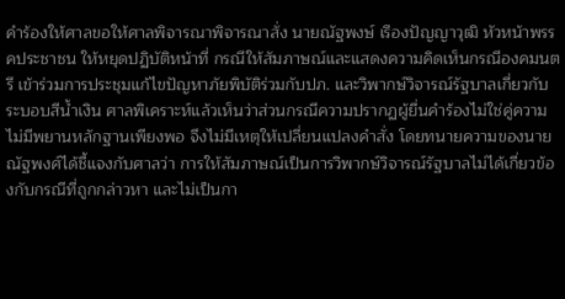คำร้องให้ศาลขอให้ศาลพิจารณาพิจารณาสั่ง นายณัฐพงษ์ เรืองปัญญาวุฒิ หัวหน้าพรรคประชาชน ให้หยุดปฏิบัติหน้าที่ กรณีให้สัมภาษณ์และแสดงความคิดเห็นกรณีองคมนตรี เข้าร่วมการประชุมแก้ไขปัญหาภัยพิบัติร่วมกับปภ. และวิพากษ์วิจารณ์รัฐบาลเกี่ยวกับระบอบสีน้ำเงิน ศาลพิเคราะห์แล้วเห็นว่าส่วนกรณีความปรากฏผู้ยื่นคำร้องไม่ใช่คู่ความ ไม่มีพยานหลักฐานเพียงพอ จึงไม่มีเหตุให้เปลี่ยนแปลงคำสั่ง โดยทนายความของนายณัฐพงศ์ได้ชี้แจงกับศาลว่า การให้สัมภาษณ์เป็นการวิพากษ์วิจารณ์รัฐบาลไม่ได้เกี่ยวข้องกับกรณีที่ถูกกล่าวหา และไม่เป็นกา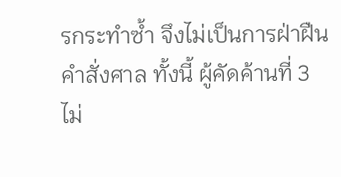รกระทำซ้ำ จึงไม่เป็นการฝ่าฝืนคำสั่งศาล ทั้งนี้ ผู้คัดค้านที่ 3 ไม่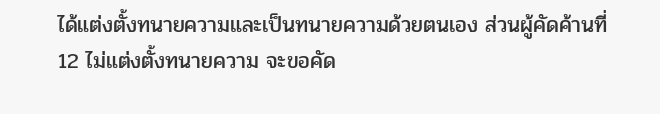ได้แต่งตั้งทนายความและเป็นทนายความด้วยตนเอง ส่วนผู้คัดค้านที่ 12 ไม่แต่งตั้งทนายความ จะขอคัด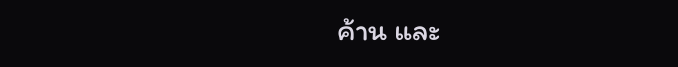ค้าน และ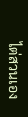ไต่สวนเอง